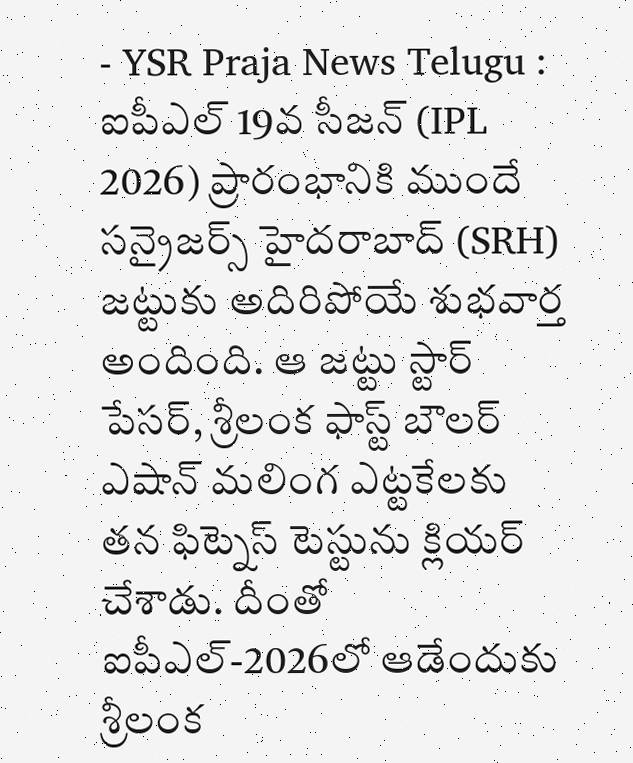- YSR Praja News Telugu : ఐపీఎల్ 19వ సీజన్ (IPL 2026) ప్రారంభానికి ముందే సన్రైజర్స్ హైదరాబాద్ (SRH) జట్టుకు అదిరిపోయే శుభవార్త అందింది. ఆ జట్టు స్టార్ పేసర్, శ్రీలంక ఫాస్ట్ బౌలర్ ఎషాన్ మలింగ ఎట్టకేలకు తన ఫిట్నెస్ టెస్టును క్లియర్ చేశాడు. దీంతో ఐపీఎల్-2026లో ఆడేందుకు శ్రీలంక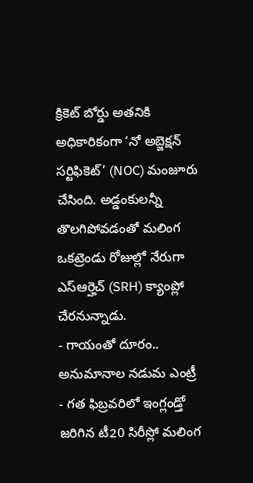క్రికెట్ బోర్డు అతనికి అధికారికంగా ‘నో అబ్జెక్షన్ సర్టిఫికెట్’ (NOC) మంజూరు చేసింది. అడ్డంకులన్నీ తొలగిపోవడంతో మలింగ ఒకట్రెండు రోజుల్లో నేరుగా ఎస్ఆర్హెచ్ (SRH) క్యాంప్లో చేరనున్నాడు.
- గాయంతో దూరం.. అనుమానాల నడుమ ఎంట్రీ
- గత ఫిబ్రవరిలో ఇంగ్లండ్తో జరిగిన టీ20 సిరీస్లో మలింగ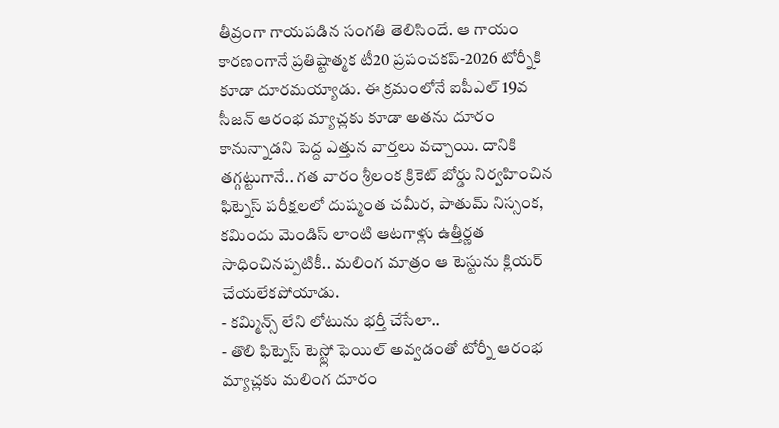తీవ్రంగా గాయపడిన సంగతి తెలిసిందే. ఆ గాయం కారణంగానే ప్రతిష్టాత్మక టీ20 ప్రపంచకప్-2026 టోర్నీకి కూడా దూరమయ్యాడు. ఈ క్రమంలోనే ఐపీఎల్ 19వ సీజన్ ఆరంభ మ్యాచ్లకు కూడా అతను దూరం కానున్నాడని పెద్ద ఎత్తున వార్తలు వచ్చాయి. దానికి తగ్గట్టుగానే.. గత వారం శ్రీలంక క్రికెట్ బోర్డు నిర్వహించిన ఫిట్నెస్ పరీక్షలలో దుష్మంత చమీర, పాతుమ్ నిస్సంక, కమిందు మెండిస్ లాంటి ఆటగాళ్లు ఉత్తీర్ణత సాధించినప్పటికీ.. మలింగ మాత్రం ఆ టెస్టును క్లియర్ చేయలేకపోయాడు.
- కమ్మిన్స్ లేని లోటును భర్తీ చేసేలా..
- తొలి ఫిట్నెస్ టెస్ట్లో ఫెయిల్ అవ్వడంతో టోర్నీ ఆరంభ మ్యాచ్లకు మలింగ దూరం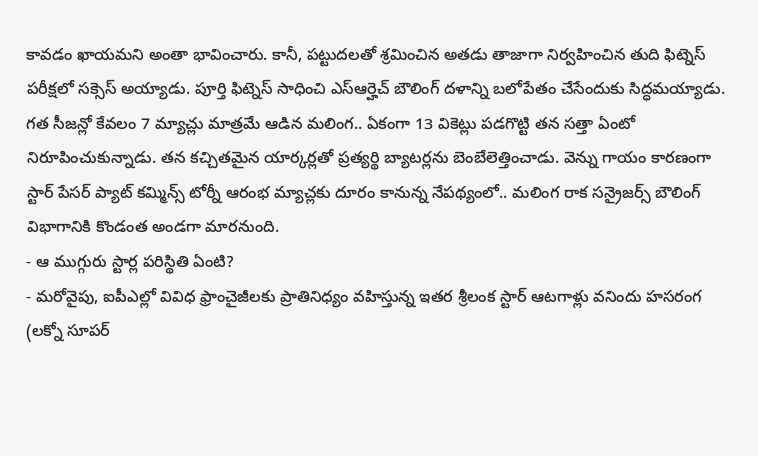కావడం ఖాయమని అంతా భావించారు. కానీ, పట్టుదలతో శ్రమించిన అతడు తాజాగా నిర్వహించిన తుది ఫిట్నెస్ పరీక్షలో సక్సెస్ అయ్యాడు. పూర్తి ఫిట్నెస్ సాధించి ఎస్ఆర్హెచ్ బౌలింగ్ దళాన్ని బలోపేతం చేసేందుకు సిద్ధమయ్యాడు. గత సీజన్లో కేవలం 7 మ్యాచ్లు మాత్రమే ఆడిన మలింగ.. ఏకంగా 13 వికెట్లు పడగొట్టి తన సత్తా ఏంటో నిరూపించుకున్నాడు. తన కచ్చితమైన యార్కర్లతో ప్రత్యర్థి బ్యాటర్లను బెంబేలెత్తించాడు. వెన్ను గాయం కారణంగా స్టార్ పేసర్ ప్యాట్ కమ్మిన్స్ టోర్నీ ఆరంభ మ్యాచ్లకు దూరం కానున్న నేపథ్యంలో.. మలింగ రాక సన్రైజర్స్ బౌలింగ్ విభాగానికి కొండంత అండగా మారనుంది.
- ఆ ముగ్గురు స్టార్ల పరిస్థితి ఏంటి?
- మరోవైపు, ఐపీఎల్లో వివిధ ఫ్రాంచైజీలకు ప్రాతినిధ్యం వహిస్తున్న ఇతర శ్రీలంక స్టార్ ఆటగాళ్లు వనిందు హసరంగ (లక్నో సూపర్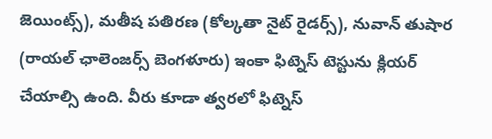జెయింట్స్), మతీష పతిరణ (కోల్కతా నైట్ రైడర్స్), నువాన్ తుషార (రాయల్ ఛాలెంజర్స్ బెంగళూరు) ఇంకా ఫిట్నెస్ టెస్టును క్లియర్ చేయాల్సి ఉంది. వీరు కూడా త్వరలో ఫిట్నెస్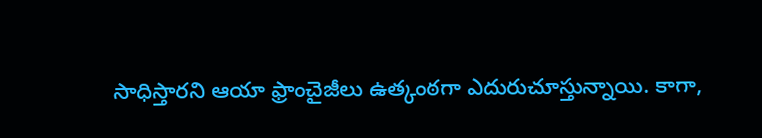సాధిస్తారని ఆయా ఫ్రాంచైజీలు ఉత్కంఠగా ఎదురుచూస్తున్నాయి. కాగా,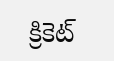క్రికెట్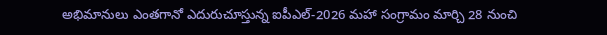అభిమానులు ఎంతగానో ఎదురుచూస్తున్న ఐపీఎల్-2026 మహా సంగ్రామం మార్చి 28 నుంచి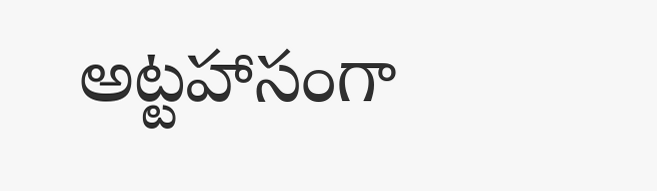అట్టహాసంగా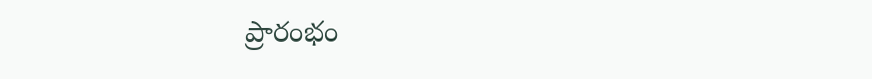ప్రారంభం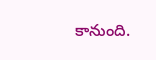కానుంది.